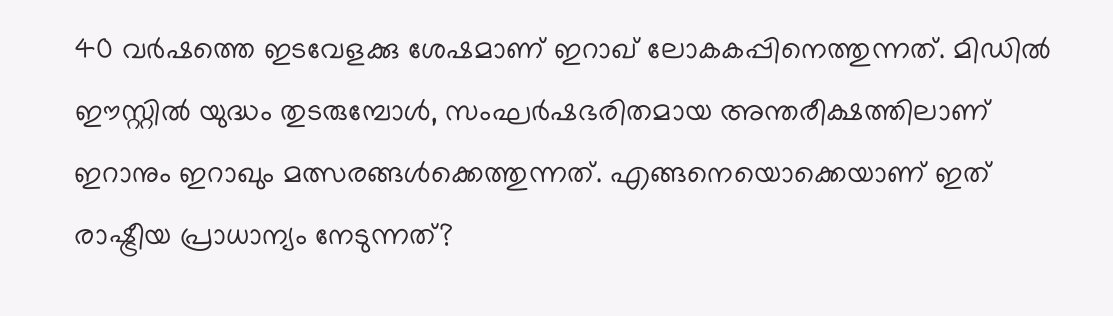40 വർഷത്തെ ഇടവേളക്കു ശേഷമാണ് ഇറാഖ് ലോകകപ്പിനെത്തുന്നത്. മിഡിൽ ഈസ്റ്റിൽ യുദ്ധം തുടരുമ്പോൾ, സംഘർഷഭരിതമായ അന്തരീക്ഷത്തിലാണ് ഇറാനും ഇറാഖും മത്സരങ്ങൾക്കെത്തുന്നത്. എങ്ങനെയൊക്കെയാണ് ഇത് രാഷ്ട്രീയ പ്രാധാന്യം നേടുന്നത്?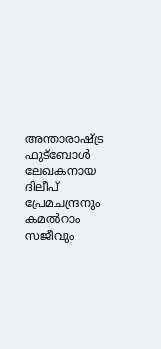അന്താരാഷ്ട്ര ഫുട്ബോൾ ലേഖകനായ ദിലീപ് പ്രേമചന്ദ്രനും കമൽറാം സജീവും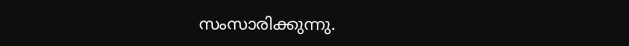സംസാരിക്കുന്നു.